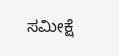ಸಮೀಕ್ಷೆ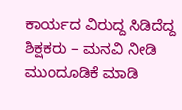ಕಾರ್ಯದ ವಿರುದ್ದ ಸಿಡಿದೆದ್ದ ಶಿಕ್ಷಕರು – ಮನವಿ ನೀಡಿ ಮುಂದೂಡಿಕೆ ಮಾಡಿ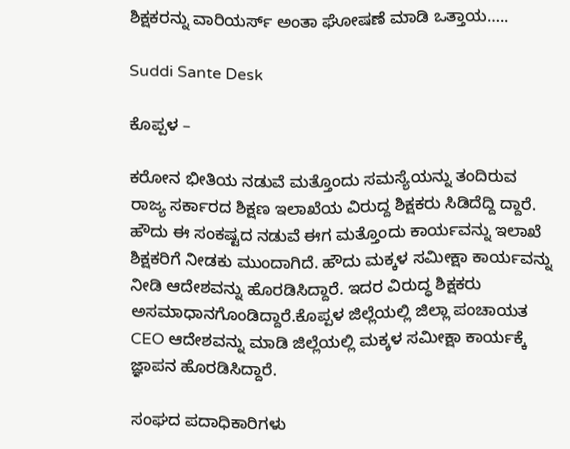ಶಿಕ್ಷಕರನ್ನು ವಾರಿಯರ್ಸ್‌ ಅಂತಾ ಘೋಷಣೆ ಮಾಡಿ ಒತ್ತಾಯ…..

Suddi Sante Desk

ಕೊಪ್ಪಳ –

ಕರೋನ ಭೀತಿಯ ನಡುವೆ ಮತ್ತೊಂದು ಸಮಸ್ಯೆಯನ್ನು ತಂದಿರುವ ರಾಜ್ಯ ಸರ್ಕಾರದ ಶಿಕ್ಷಣ ಇಲಾಖೆಯ ವಿರುದ್ದ ಶಿಕ್ಷಕರು ಸಿಡಿದೆದ್ದಿ ದ್ದಾರೆ. ಹೌದು ಈ ಸಂಕಷ್ಟದ ನಡುವೆ ಈಗ ಮತ್ತೊಂದು ಕಾರ್ಯವನ್ನು ಇಲಾಖೆ ಶಿಕ್ಷಕರಿಗೆ ನೀಡಕು ಮುಂದಾಗಿದೆ. ಹೌದು ಮಕ್ಕಳ ಸಮೀಕ್ಷಾ ಕಾರ್ಯವನ್ನು ನೀಡಿ ಆದೇಶವನ್ನು ಹೊರಡಿಸಿದ್ದಾರೆ. ಇದರ ವಿರುದ್ಧ ಶಿಕ್ಷಕರು ಅಸಮಾಧಾನಗೊಂಡಿದ್ದಾರೆ.ಕೊಪ್ಪಳ ಜಿಲ್ಲೆಯಲ್ಲಿ ಜಿಲ್ಲಾ ಪಂಚಾಯತ CEO ಆದೇಶವನ್ನು ಮಾಡಿ ಜಿಲ್ಲೆಯಲ್ಲಿ ಮಕ್ಕಳ ಸಮೀಕ್ಷಾ ಕಾರ್ಯಕ್ಕೆ ಜ್ಞಾಪನ ಹೊರಡಿಸಿದ್ದಾರೆ.

ಸಂಘದ ಪದಾಧಿಕಾರಿಗಳು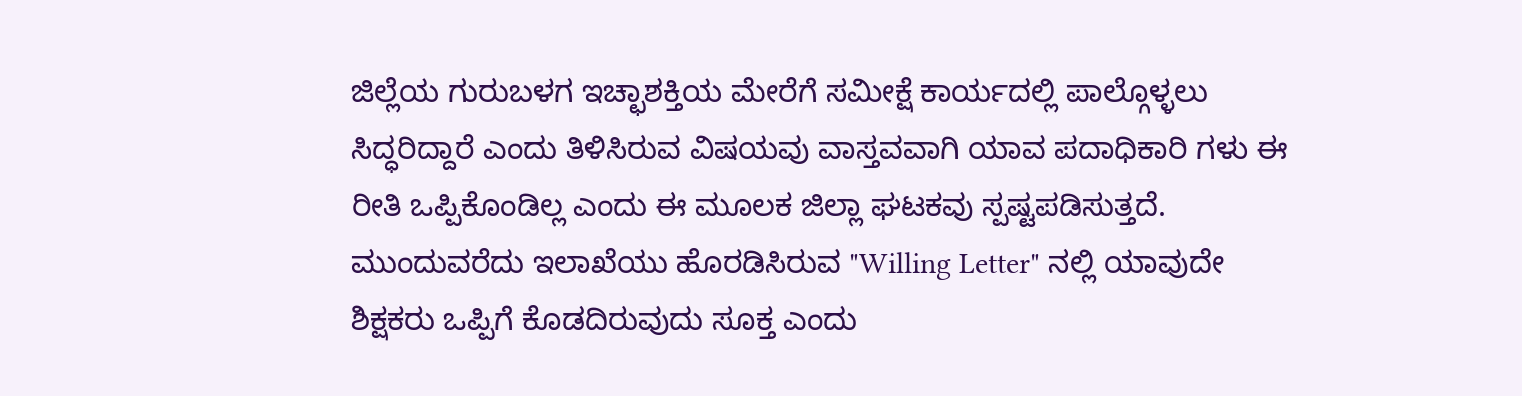ಜಿಲ್ಲೆಯ ಗುರುಬಳಗ ಇಚ್ಛಾಶಕ್ತಿಯ ಮೇರೆಗೆ ಸಮೀಕ್ಷೆ ಕಾರ್ಯದಲ್ಲಿ ಪಾಲ್ಗೊಳ್ಳಲು ಸಿದ್ಧರಿದ್ದಾರೆ ಎಂದು ತಿಳಿಸಿರುವ ವಿಷಯವು ವಾಸ್ತವವಾಗಿ ಯಾವ ಪದಾಧಿಕಾರಿ ಗಳು ಈ ರೀತಿ ಒಪ್ಪಿಕೊಂಡಿಲ್ಲ ಎಂದು ಈ ಮೂಲಕ ಜಿಲ್ಲಾ ಘಟಕವು ಸ್ಪಷ್ಟಪಡಿಸುತ್ತದೆ. ಮುಂದುವರೆದು ಇಲಾಖೆಯು ಹೊರಡಿಸಿರುವ "Willing Letter" ನಲ್ಲಿ ಯಾವುದೇ ಶಿಕ್ಷಕರು ಒಪ್ಪಿಗೆ ಕೊಡದಿರುವುದು ಸೂಕ್ತ ಎಂದು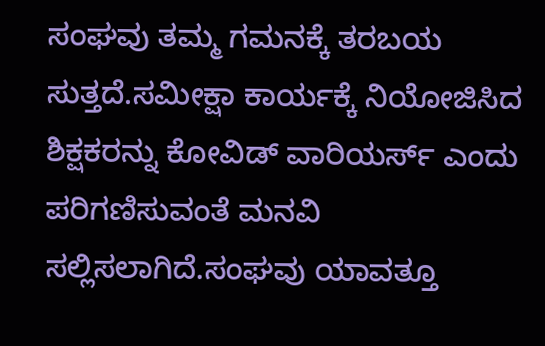ಸಂಘವು ತಮ್ಮ ಗಮನಕ್ಕೆ ತರಬಯ ಸುತ್ತದೆ.ಸಮೀಕ್ಷಾ ಕಾರ್ಯಕ್ಕೆ ನಿಯೋಜಿಸಿದ ಶಿಕ್ಷಕರನ್ನು ಕೋವಿಡ್ ವಾರಿಯರ್ಸ್ ಎಂದು ಪರಿಗಣಿಸುವಂತೆ ಮನವಿ ಸಲ್ಲಿಸಲಾಗಿದೆ.ಸಂಘವು ಯಾವತ್ತೂ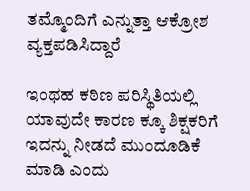ತಮ್ಮೊಂದಿಗೆ ಎನ್ನುತ್ತಾ ಆಕ್ರೋಶ ವ್ಯಕ್ತಪಡಿಸಿದ್ದಾರೆ

ಇಂಥಹ ಕಠಿಣ ಪರಿಸ್ಥಿತಿಯಲ್ಲಿ ಯಾವುದೇ ಕಾರಣ ಕ್ಕೂ ಶಿಕ್ಷಕರಿಗೆ ಇದನ್ನು ನೀಡದೆ ಮುಂದೂಡಿಕೆ ಮಾಡಿ ಎಂದು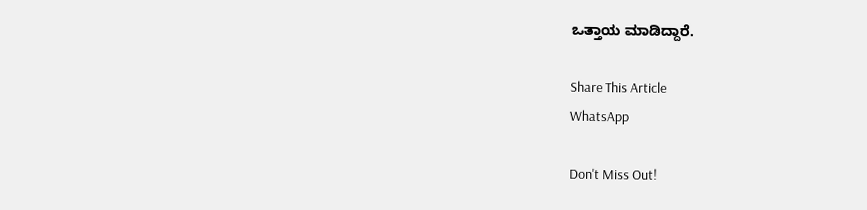ಒತ್ತಾಯ ಮಾಡಿದ್ದಾರೆ.

Share This Article
WhatsApp

Don't Miss Out!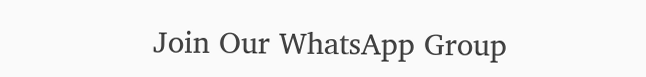Join Our WhatsApp Group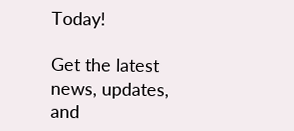Today!

Get the latest news, updates, and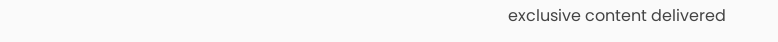exclusive content delivered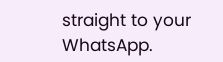straight to your WhatsApp.